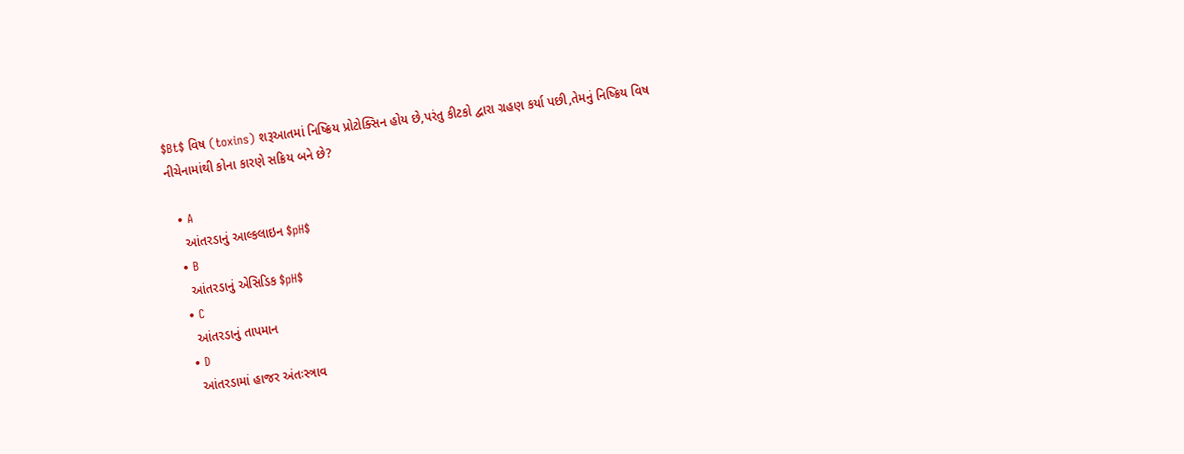$Bt$ વિષ (toxins) શરૂઆતમાં નિષ્ક્રિય પ્રોટોક્સિન હોય છે,પરંતુ કીટકો દ્વારા ગ્રહણ કર્યા પછી,તેમનું નિષ્ક્રિય વિષ નીચેનામાંથી કોના કારણે સક્રિય બને છે?

  • A
    આંતરડાનું આલ્કલાઇન $pH$
  • B
    આંતરડાનું એસિડિક $pH$
  • C
    આંતરડાનું તાપમાન
  • D
    આંતરડામાં હાજર અંતઃસ્ત્રાવ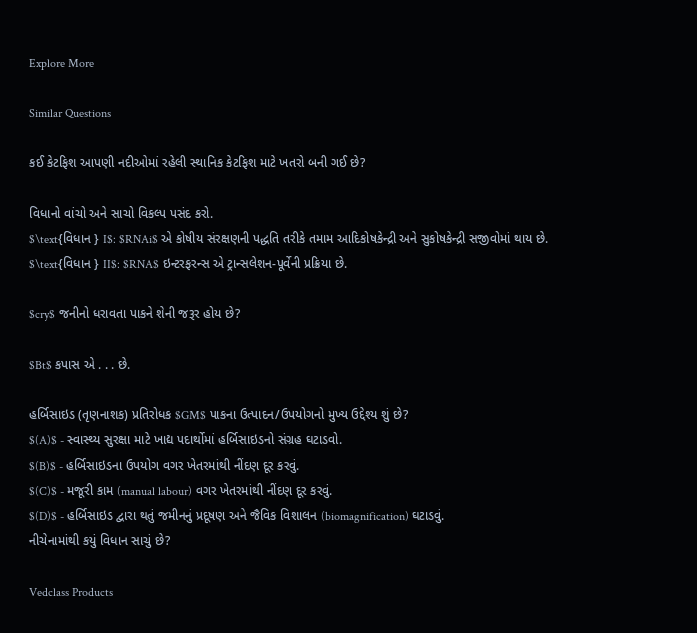Explore More

Similar Questions

કઈ કેટફિશ આપણી નદીઓમાં રહેલી સ્થાનિક કેટફિશ માટે ખતરો બની ગઈ છે?

વિધાનો વાંચો અને સાચો વિકલ્પ પસંદ કરો.
$\text{વિધાન } I$: $RNAi$ એ કોષીય સંરક્ષણની પદ્ધતિ તરીકે તમામ આદિકોષકેન્દ્રી અને સુકોષકેન્દ્રી સજીવોમાં થાય છે.
$\text{વિધાન } II$: $RNA$ ઇન્ટરફરન્સ એ ટ્રાન્સલેશન-પૂર્વેની પ્રક્રિયા છે.

$cry$ જનીનો ધરાવતા પાકને શેની જરૂર હોય છે?

$Bt$ કપાસ એ . . . છે.

હર્બિસાઇડ (તૃણનાશક) પ્રતિરોધક $GM$ પાકના ઉત્પાદન/ઉપયોગનો મુખ્ય ઉદ્દેશ્ય શું છે?
$(A)$ - સ્વાસ્થ્ય સુરક્ષા માટે ખાદ્ય પદાર્થોમાં હર્બિસાઇડનો સંગ્રહ ઘટાડવો.
$(B)$ - હર્બિસાઇડના ઉપયોગ વગર ખેતરમાંથી નીંદણ દૂર કરવું.
$(C)$ - મજૂરી કામ (manual labour) વગર ખેતરમાંથી નીંદણ દૂર કરવું.
$(D)$ - હર્બિસાઇડ દ્વારા થતું જમીનનું પ્રદૂષણ અને જૈવિક વિશાલન (biomagnification) ઘટાડવું.
નીચેનામાંથી કયું વિધાન સાચું છે?

Vedclass Products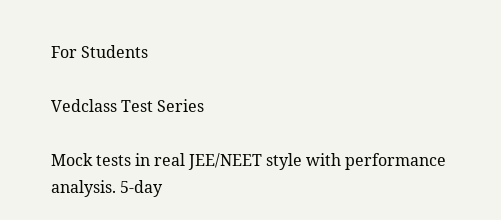For Students

Vedclass Test Series

Mock tests in real JEE/NEET style with performance analysis. 5-day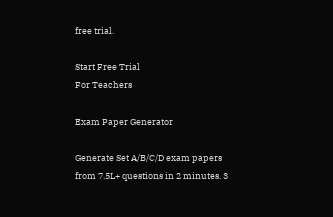free trial.

Start Free Trial
For Teachers

Exam Paper Generator

Generate Set A/B/C/D exam papers from 7.5L+ questions in 2 minutes. 3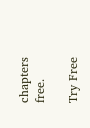chapters free.

Try Free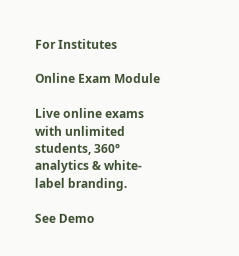For Institutes

Online Exam Module

Live online exams with unlimited students, 360° analytics & white-label branding.

See Demo